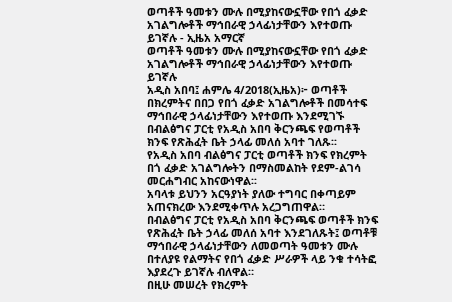ወጣቶች ዓመቱን ሙሉ በሚያከናውኗቸው የበጎ ፈቃድ አገልግሎቶች ማኅበራዊ ኃላፊነታቸውን እየተወጡ ይገኛሉ - ኢዜአ አማርኛ
ወጣቶች ዓመቱን ሙሉ በሚያከናውኗቸው የበጎ ፈቃድ አገልግሎቶች ማኅበራዊ ኃላፊነታቸውን እየተወጡ ይገኛሉ
አዲስ አበባ፤ ሐምሌ 4/2018(ኢዜአ)፦ ወጣቶች በክረምትና በበጋ የበጎ ፈቃድ አገልግሎቶች በመሳተፍ ማኅበራዊ ኃላፊነታቸውን እየተወጡ እንደሚገኙ በብልፅግና ፓርቲ የአዲስ አበባ ቅርንጫፍ የወጣቶች ክንፍ የጽሕፈት ቤት ኃላፊ መለሰ አባተ ገለጹ፡፡
የአዲስ አበባ ብልፅግና ፓርቲ ወጣቶች ክንፍ የክረምት በጎ ፈቃድ አገልግሎትን በማስመልከት የደም-ልገሳ መርሐግብር አከናውነዋል፡፡
አባላቱ ይህንን አርዓያነት ያለው ተግባር በቀጣይም አጠናክረው እንደሚቀጥሉ አረጋግጠዋል።
በብልፅግና ፓርቲ የአዲስ አበባ ቅርንጫፍ ወጣቶች ክንፍ የጽሕፈት ቤት ኃላፊ መለሰ አባተ እንደገለጹት፤ ወጣቶቹ ማኅበራዊ ኃላፊነታቸውን ለመወጣት ዓመቱን ሙሉ በተለያዩ የልማትና የበጎ ፈቃድ ሥራዎች ላይ ንቁ ተሳትፎ እያደረጉ ይገኛሉ ብለዋል።
በዚሁ መሠረት የክረምት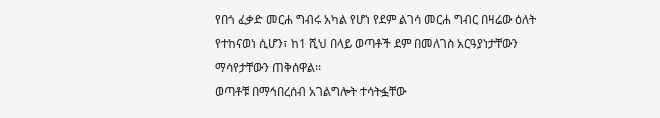የበጎ ፈቃድ መርሐ ግብሩ አካል የሆነ የደም ልገሳ መርሐ ግብር በዛሬው ዕለት የተከናወነ ሲሆን፣ ከ1 ሺህ በላይ ወጣቶች ደም በመለገስ አርዓያነታቸውን ማሳየታቸውን ጠቅሰዋል፡፡
ወጣቶቹ በማኅበረሰብ አገልግሎት ተሳትፏቸው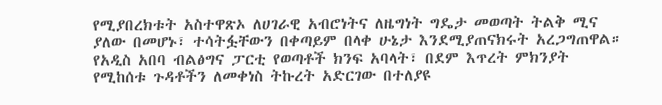የሚያበረክቱት አስተዋጽኦ ለሀገራዊ አብሮነትና ለዜግነት ግዴታ መወጣት ትልቅ ሚና ያለው በመሆኑ፣ ተሳትፏቸውን በቀጣይም በላቀ ሁኔታ እንደሚያጠናክሩት አረጋግጠዋል።
የአዲስ አበባ ብልፅግና ፓርቲ የወጣቶች ክንፍ አባላት፣ በደም እጥረት ምክንያት የሚከሰቱ ጉዳቶችን ለመቀነስ ትኩረት አድርገው በተለያዩ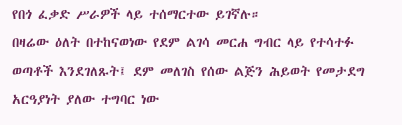የበጎ ፈቃድ ሥራዎች ላይ ተሰማርተው ይገኛሉ።
በዛሬው ዕለት በተከናወነው የደም ልገሳ መርሐ ግብር ላይ የተሳተፉ ወጣቶች እንደገለጹት፤ ደም መለገስ የሰው ልጅን ሕይወት የመታደግ አርዓያነት ያለው ተግባር ነው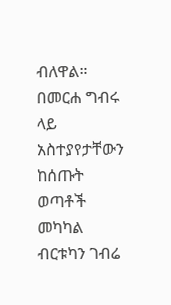ብለዋል።
በመርሐ ግብሩ ላይ አስተያየታቸውን ከሰጡት ወጣቶች መካካል ብርቱካን ገብሬ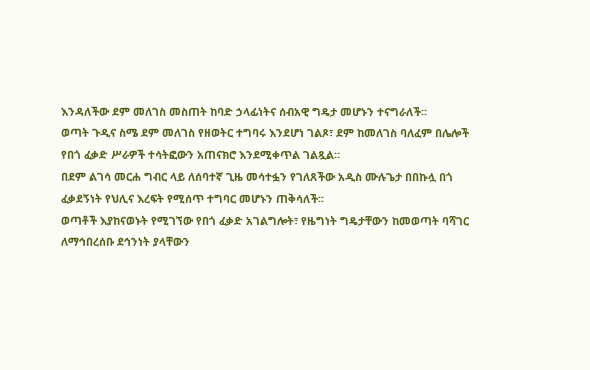እንዳለችው ደም መለገስ መስጠት ከባድ ኃላፊነትና ሰብአዊ ግዴታ መሆኑን ተናግራለች፡፡
ወጣት ጉዲና ስሜ ደም መለገስ የዘወትር ተግባሩ እንደሆነ ገልጾ፣ ደም ከመለገስ ባለፈም በሌሎች የበጎ ፈቃድ ሥራዎች ተሳትፎውን አጠናክሮ እንደሚቀጥል ገልጿል።
በደም ልገሳ መርሐ ግብር ላይ ለሰባተኛ ጊዜ መሳተፏን የገለጸችው አዲስ ሙሉጌታ በበኩሏ በጎ ፈቃደኝነት የህሊና እረፍት የሚሰጥ ተግባር መሆኑን ጠቅሳለች፡፡
ወጣቶች እያከናወኑት የሚገኘው የበጎ ፈቃድ አገልግሎት፣ የዜግነት ግዴታቸውን ከመወጣት ባሻገር ለማኅበረሰቡ ደኅንነት ያላቸውን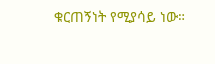ቁርጠኝነት የሚያሳይ ነው።